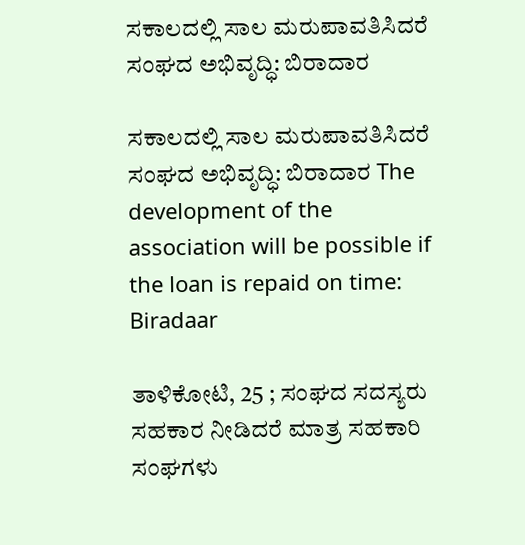ಸಕಾಲದಲ್ಲಿ ಸಾಲ ಮರುಪಾವತಿಸಿದರೆ ಸಂಘದ ಅಭಿವೃದ್ಧಿ: ಬಿರಾದಾರ

ಸಕಾಲದಲ್ಲಿ ಸಾಲ ಮರುಪಾವತಿಸಿದರೆ ಸಂಘದ ಅಭಿವೃದ್ಧಿ: ಬಿರಾದಾರ The development of the association will be possible if the loan is repaid on time: Biradaar

ತಾಳಿಕೋಟಿ, 25 ; ಸಂಘದ ಸದಸ್ಯರು ಸಹಕಾರ ನೀಡಿದರೆ ಮಾತ್ರ ಸಹಕಾರಿ ಸಂಘಗಳು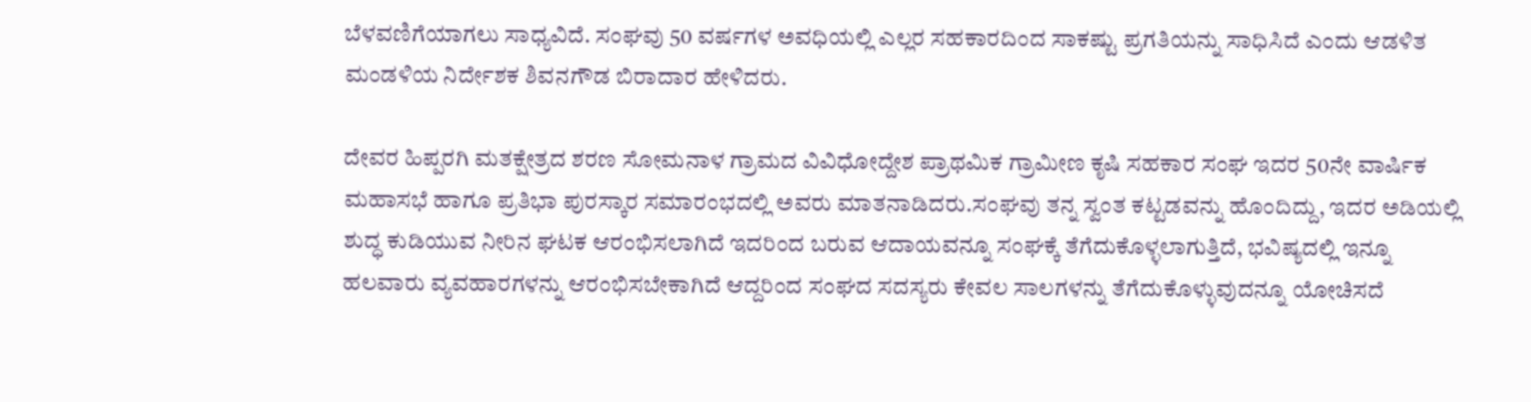ಬೆಳವಣಿಗೆಯಾಗಲು ಸಾಧ್ಯವಿದೆ. ಸಂಘವು 50 ವರ್ಷಗಳ ಅವಧಿಯಲ್ಲಿ ಎಲ್ಲರ ಸಹಕಾರದಿಂದ ಸಾಕಷ್ಟು ಪ್ರಗತಿಯನ್ನು ಸಾಧಿಸಿದೆ ಎಂದು ಆಡಳಿತ ಮಂಡಳಿಯ ನಿರ್ದೇಶಕ ಶಿವನಗೌಡ ಬಿರಾದಾರ ಹೇಳಿದರು.

ದೇವರ ಹಿಪ್ಪರಗಿ ಮತಕ್ಷೇತ್ರದ ಶರಣ ಸೋಮನಾಳ ಗ್ರಾಮದ ವಿವಿಧೋದ್ದೇಶ ಪ್ರಾಥಮಿಕ ಗ್ರಾಮೀಣ ಕೃಷಿ ಸಹಕಾರ ಸಂಘ ಇದರ 50ನೇ ವಾರ್ಷಿಕ ಮಹಾಸಭೆ ಹಾಗೂ ಪ್ರತಿಭಾ ಪುರಸ್ಕಾರ ಸಮಾರಂಭದಲ್ಲಿ ಅವರು ಮಾತನಾಡಿದರು.ಸಂಘವು ತನ್ನ ಸ್ವಂತ ಕಟ್ಟಡವನ್ನು ಹೊಂದಿದ್ದು, ಇದರ ಅಡಿಯಲ್ಲಿ ಶುದ್ಧ ಕುಡಿಯುವ ನೀರಿನ ಘಟಕ ಆರಂಭಿಸಲಾಗಿದೆ ಇದರಿಂದ ಬರುವ ಆದಾಯವನ್ನೂ ಸಂಘಕ್ಕೆ ತೆಗೆದುಕೊಳ್ಳಲಾಗುತ್ತಿದೆ, ಭವಿಷ್ಯದಲ್ಲಿ ಇನ್ನೂ ಹಲವಾರು ವ್ಯವಹಾರಗಳನ್ನು ಆರಂಭಿಸಬೇಕಾಗಿದೆ ಆದ್ದರಿಂದ ಸಂಘದ ಸದಸ್ಯರು ಕೇವಲ ಸಾಲಗಳನ್ನು ತೆಗೆದುಕೊಳ್ಳುವುದನ್ನೂ ಯೋಚಿಸದೆ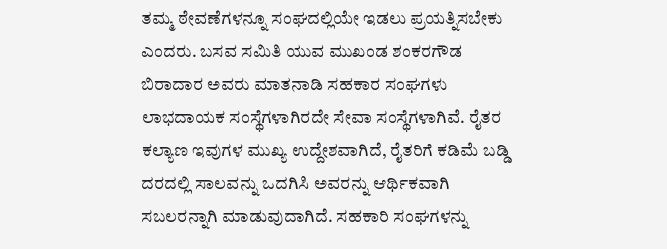ತಮ್ಮ ಠೇವಣೆಗಳನ್ನೂ ಸಂಘದಲ್ಲಿಯೇ ಇಡಲು ಪ್ರಯತ್ನಿಸಬೇಕು ಎಂದರು. ಬಸವ ಸಮಿತಿ ಯುವ ಮುಖಂಡ ಶಂಕರಗೌಡ ಬಿರಾದಾರ ಅವರು ಮಾತನಾಡಿ ಸಹಕಾರ ಸಂಘಗಳು ಲಾಭದಾಯಕ ಸಂಸ್ಥೆಗಳಾಗಿರದೇ ಸೇವಾ ಸಂಸ್ಥೆಗಳಾಗಿವೆ. ರೈತರ ಕಲ್ಯಾಣ ಇವುಗಳ ಮುಖ್ಯ ಉದ್ದೇಶವಾಗಿದೆ, ರೈತರಿಗೆ ಕಡಿಮೆ ಬಡ್ಡಿ ದರದಲ್ಲಿ ಸಾಲವನ್ನು ಒದಗಿಸಿ ಅವರನ್ನು ಆರ್ಥಿಕವಾಗಿ ಸಬಲರನ್ನಾಗಿ ಮಾಡುವುದಾಗಿದೆ. ಸಹಕಾರಿ ಸಂಘಗಳನ್ನು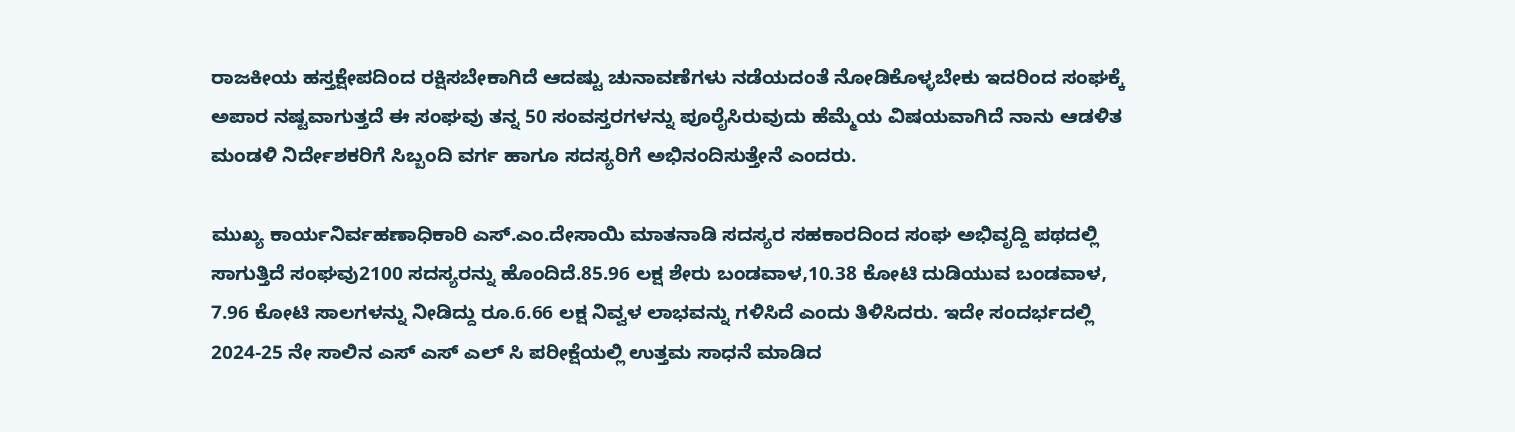ರಾಜಕೀಯ ಹಸ್ತಕ್ಷೇಪದಿಂದ ರಕ್ಷಿಸಬೇಕಾಗಿದೆ ಆದಷ್ಟು ಚುನಾವಣೆಗಳು ನಡೆಯದಂತೆ ನೋಡಿಕೊಳ್ಳಬೇಕು ಇದರಿಂದ ಸಂಘಕ್ಕೆ ಅಪಾರ ನಷ್ಟವಾಗುತ್ತದೆ ಈ ಸಂಘವು ತನ್ನ 50 ಸಂವಸ್ತರಗಳನ್ನು ಪೂರೈಸಿರುವುದು ಹೆಮ್ಮೆಯ ವಿಷಯವಾಗಿದೆ ನಾನು ಆಡಳಿತ ಮಂಡಳಿ ನಿರ್ದೇಶಕರಿಗೆ ಸಿಬ್ಬಂದಿ ವರ್ಗ ಹಾಗೂ ಸದಸ್ಯರಿಗೆ ಅಭಿನಂದಿಸುತ್ತೇನೆ ಎಂದರು.

ಮುಖ್ಯ ಕಾರ್ಯನಿರ್ವಹಣಾಧಿಕಾರಿ ಎಸ್‌.ಎಂ.ದೇಸಾಯಿ ಮಾತನಾಡಿ ಸದಸ್ಯರ ಸಹಕಾರದಿಂದ ಸಂಘ ಅಭಿವೃದ್ದಿ ಪಥದಲ್ಲಿ ಸಾಗುತ್ತಿದೆ ಸಂಘವು2100 ಸದಸ್ಯರನ್ನು ಹೊಂದಿದೆ.85.96 ಲಕ್ಷ ಶೇರು ಬಂಡವಾಳ,10.38 ಕೋಟಿ ದುಡಿಯುವ ಬಂಡವಾಳ, 7.96 ಕೋಟಿ ಸಾಲಗಳನ್ನು ನೀಡಿದ್ದು ರೂ.6.66 ಲಕ್ಷ ನಿವ್ವಳ ಲಾಭವನ್ನು ಗಳಿಸಿದೆ ಎಂದು ತಿಳಿಸಿದರು. ಇದೇ ಸಂದರ್ಭದಲ್ಲಿ 2024-25 ನೇ ಸಾಲಿನ ಎಸ್ ಎಸ್ ಎಲ್ ಸಿ ಪರೀಕ್ಷೆಯಲ್ಲಿ ಉತ್ತಮ ಸಾಧನೆ ಮಾಡಿದ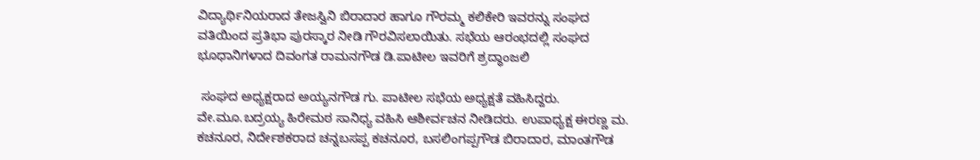ವಿದ್ಯಾರ್ಥಿನಿಯರಾದ ತೇಜಸ್ವಿನಿ ಬಿರಾದಾರ ಹಾಗೂ ಗೌರಮ್ಮ ಕಲಿಕೇರಿ ಇವರನ್ನು ಸಂಘದ ವತಿಯಿಂದ ಪ್ರತಿಭಾ ಪುರಸ್ಕಾರ ನೀಡಿ ಗೌರವಿಸಲಾಯಿತು. ಸಭೆಯ ಆರಂಭದಲ್ಲಿ ಸಂಘದ ಭೂಧಾನಿಗಳಾದ ದಿವಂಗತ ರಾಮನಗೌಡ ಡಿ.ಪಾಟೀಲ ಇವರಿಗೆ ಶ್ರದ್ಧಾಂಜಲಿ

 ಸಂಘದ ಅಧ್ಯಕ್ಷರಾದ ಅಯ್ಯನಗೌಡ ಗು. ಪಾಟೀಲ ಸಭೆಯ ಅಧ್ಯಕ್ಷತೆ ವಹಿಸಿದ್ದರು. ವೇ.ಮೂ.ಬದ್ರಯ್ಯ ಹಿರೇಮಠ ಸಾನಿಧ್ಯ ವಹಿಸಿ ಆಶೀರ್ವಚನ ನೀಡಿದರು. ಉಪಾಧ್ಯಕ್ಷ ಈರಣ್ಣ ಮ. ಕಚನೂರ, ನಿರ್ದೇಶಕರಾದ ಚನ್ನಬಸಪ್ಪ ಕಚನೂರ, ಬಸಲಿಂಗಪ್ಪಗೌಡ ಬಿರಾದಾರ, ಮಾಂತಗೌಡ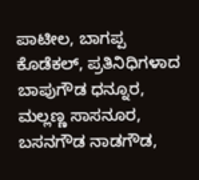ಪಾಟೀಲ, ಬಾಗಪ್ಪ ಕೊಡೆಕಲ್, ಪ್ರತಿನಿಧಿಗಳಾದ ಬಾಪುಗೌಡ ಧನ್ನೂರ, ಮಲ್ಲಣ್ಣ ಸಾಸನೂರ, ಬಸನಗೌಡ ನಾಡಗೌಡ,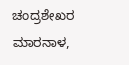ಚಂದ್ರಶೇಖರ ಮಾರನಾಳ,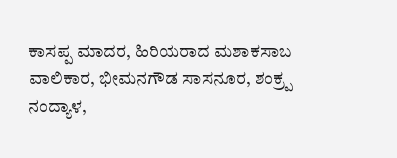ಕಾಸಪ್ಪ ಮಾದರ, ಹಿರಿಯರಾದ ಮಶಾಕಸಾಬ ವಾಲಿಕಾರ, ಭೀಮನಗೌಡ ಸಾಸನೂರ, ಶಂಕ್ರ‍್ಪ ನಂದ್ಯಾಳ,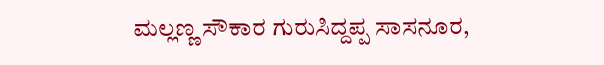ಮಲ್ಲಣ್ಣ ಸೌಕಾರ ಗುರುಸಿದ್ದಪ್ಪ ಸಾಸನೂರ,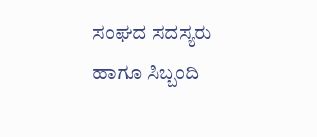ಸಂಘದ ಸದಸ್ಯರು ಹಾಗೂ ಸಿಬ್ಬಂದಿ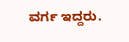ವರ್ಗ ಇದ್ದರು.